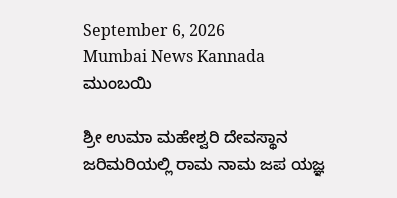September 6, 2026
Mumbai News Kannada
ಮುಂಬಯಿ

ಶ್ರೀ ಉಮಾ ಮಹೇಶ್ವರಿ ದೇವಸ್ಥಾನ ಜರಿಮರಿಯಲ್ಲಿ ರಾಮ ನಾಮ ಜಪ ಯಜ್ಞ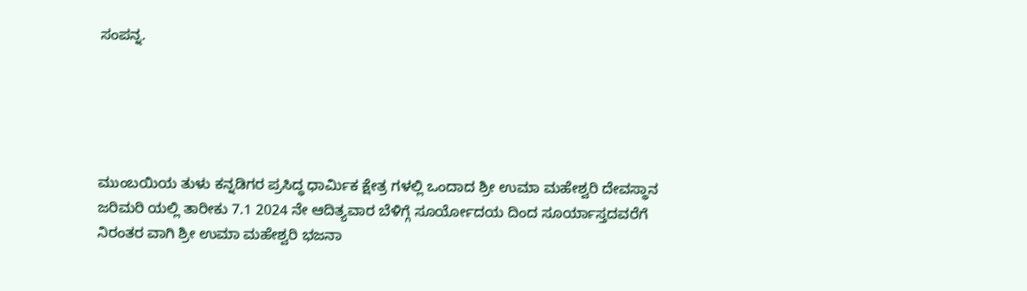ಸಂಪನ್ನ.





ಮುಂಬಯಿಯ ತುಳು ಕನ್ನಡಿಗರ ಪ್ರಸಿದ್ಧ ಧಾರ್ಮಿಕ ಕ್ಷೇತ್ರ ಗಳಲ್ಲಿ ಒಂದಾದ ಶ್ರೀ ಉಮಾ ಮಹೇಶ್ವರಿ ದೇವಸ್ಥಾನ ಜರಿಮರಿ ಯಲ್ಲಿ ತಾರೀಕು 7.1 2024 ನೇ ಆದಿತ್ಯವಾರ ಬೆಳಿಗ್ಗೆ ಸೂರ್ಯೋದಯ ದಿಂದ ಸೂರ್ಯಾಸ್ತದವರೆಗೆ ನಿರಂತರ ವಾಗಿ ಶ್ರೀ ಉಮಾ ಮಹೇಶ್ವರಿ ಭಜನಾ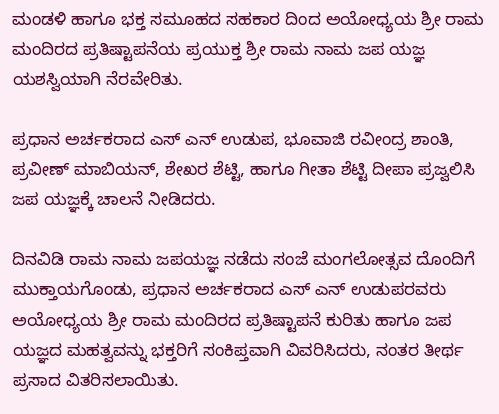ಮಂಡಳಿ ಹಾಗೂ ಭಕ್ತ ಸಮೂಹದ ಸಹಕಾರ ದಿಂದ ಅಯೋಧ್ಯಯ ಶ್ರೀ ರಾಮ ಮಂದಿರದ ಪ್ರತಿಷ್ಟಾಪನೆಯ ಪ್ರಯುಕ್ತ ಶ್ರೀ ರಾಮ ನಾಮ ಜಪ ಯಜ್ಞ ಯಶಸ್ವಿಯಾಗಿ ನೆರವೇರಿತು.

ಪ್ರಧಾನ ಅರ್ಚಕರಾದ ಎಸ್ ಎನ್ ಉಡುಪ, ಭೂವಾಜಿ ರವೀಂದ್ರ ಶಾಂತಿ, ಪ್ರವೀಣ್ ಮಾಬಿಯನ್, ಶೇಖರ ಶೆಟ್ಟಿ, ಹಾಗೂ ಗೀತಾ ಶೆಟ್ಟಿ ದೀಪಾ ಪ್ರಜ್ವಲಿಸಿ ಜಪ ಯಜ್ಞಕ್ಕೆ ಚಾಲನೆ ನೀಡಿದರು.

ದಿನವಿಡಿ ರಾಮ ನಾಮ ಜಪಯಜ್ಞ ನಡೆದು ಸಂಜೆ ಮಂಗಲೋತ್ಸವ ದೊಂದಿಗೆ ಮುಕ್ತಾಯಗೊಂಡು, ಪ್ರಧಾನ ಅರ್ಚಕರಾದ ಎಸ್ ಎನ್ ಉಡುಪರವರು ಅಯೋಧ್ಯಯ ಶ್ರೀ ರಾಮ ಮಂದಿರದ ಪ್ರತಿಷ್ಟಾಪನೆ ಕುರಿತು ಹಾಗೂ ಜಪ ಯಜ್ಞದ ಮಹತ್ವವನ್ನು ಭಕ್ತರಿಗೆ ಸಂಕಿಪ್ತವಾಗಿ ವಿವರಿಸಿದರು, ನಂತರ ತೀರ್ಥ ಪ್ರಸಾದ ವಿತರಿಸಲಾಯಿತು.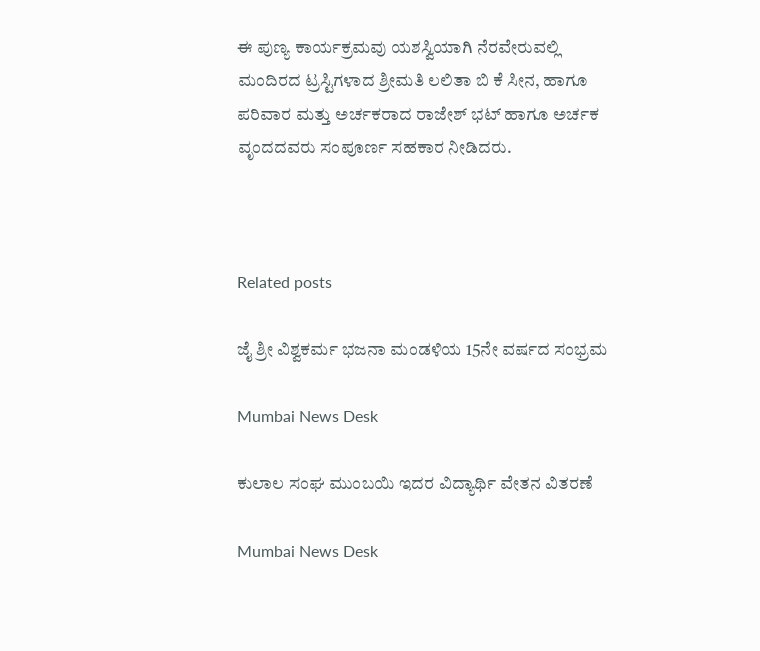ಈ ಪುಣ್ಯ ಕಾರ್ಯಕ್ರಮವು ಯಶಸ್ವಿಯಾಗಿ ನೆರವೇರುವಲ್ಲಿ
ಮಂದಿರದ ಟ್ರಸ್ಟಿಗಳಾದ ಶ್ರೀಮತಿ ಲಲಿತಾ ಬಿ ಕೆ ಸೀನ, ಹಾಗೂ ಪರಿವಾರ ಮತ್ತು ಅರ್ಚಕರಾದ ರಾಜೇಶ್ ಭಟ್ ಹಾಗೂ ಅರ್ಚಕ ವೃಂದದವರು ಸಂಪೂರ್ಣ ಸಹಕಾರ ನೀಡಿದರು.



Related posts

ಜೈ ಶ್ರೀ ವಿಶ್ವಕರ್ಮ ಭಜನಾ ಮಂಡಳಿಯ 15ನೇ ವರ್ಷದ ಸಂಭ್ರಮ

Mumbai News Desk

ಕುಲಾಲ ಸಂಘ ಮುಂಬಯಿ ಇದರ ವಿದ್ಯಾರ್ಥಿ ವೇತನ ವಿತರಣೆ

Mumbai News Desk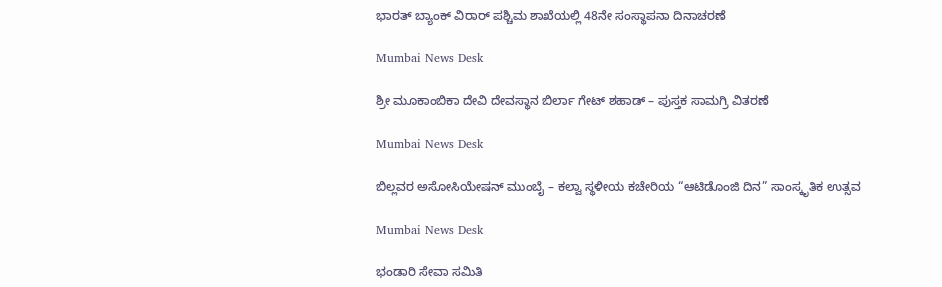ಭಾರತ್ ಬ್ಯಾಂಕ್ ವಿರಾರ್ ಪಶ್ಚಿಮ ಶಾಖೆಯಲ್ಲಿ 48ನೇ ಸಂಸ್ಥಾಪನಾ ದಿನಾಚರಣೆ

Mumbai News Desk

ಶ್ರೀ ಮೂಕಾಂಬಿಕಾ ದೇವಿ ದೇವಸ್ಥಾನ ಬಿರ್ಲಾ ಗೇಟ್ ಶಹಾಡ್ – ಪುಸ್ತಕ ಸಾಮಗ್ರಿ ವಿತರಣೆ

Mumbai News Desk

ಬಿಲ್ಲವರ ಅಸೋಸಿಯೇಷನ್ ಮುಂಬೈ – ಕಲ್ವಾ ಸ್ಥಳೀಯ ಕಚೇರಿಯ “ಆಟಿಡೊಂಜಿ ದಿನ” ಸಾಂಸ್ಕೃತಿಕ ಉತ್ಸವ

Mumbai News Desk

ಭಂಡಾರಿ ಸೇವಾ ಸಮಿತಿ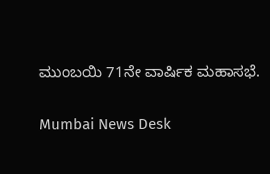ಮುಂಬಯಿ 71ನೇ ವಾರ್ಷಿಕ ಮಹಾಸಭೆ.

Mumbai News Desk